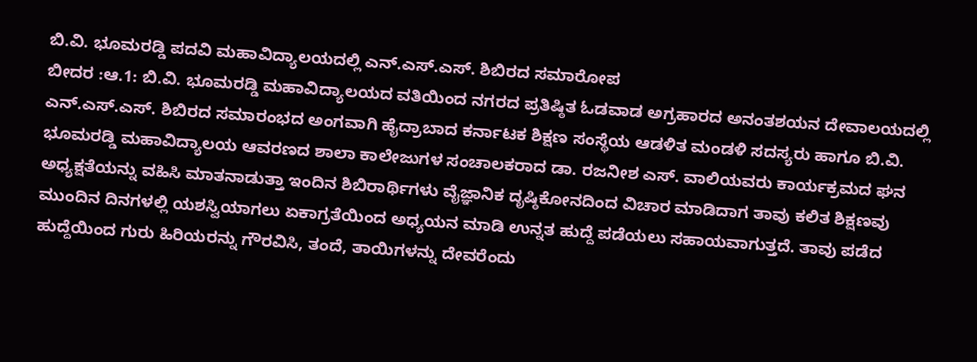ಬಿ.ವಿ. ಭೂಮರಡ್ಡಿ ಪದವಿ ಮಹಾವಿದ್ಯಾಲಯದಲ್ಲಿ ಎನ್.ಎಸ್.ಎಸ್. ಶಿಬಿರದ ಸಮಾರೋಪ
ಬೀದರ :ಆ.1: ಬಿ.ವಿ. ಭೂಮರಡ್ಡಿ ಮಹಾವಿದ್ಯಾಲಯದ ವತಿಯಿಂದ ನಗರದ ಪ್ರತಿಷ್ಠಿತ ಓಡವಾಡ ಅಗ್ರಹಾರದ ಅನಂತಶಯನ ದೇವಾಲಯದಲ್ಲಿ ಎನ್.ಎಸ್.ಎಸ್. ಶಿಬಿರದ ಸಮಾರಂಭದ ಅಂಗವಾಗಿ ಹೈದ್ರಾಬಾದ ಕರ್ನಾಟಕ ಶಿಕ್ಷಣ ಸಂಸ್ಥೆಯ ಆಡಳಿತ ಮಂಡಳಿ ಸದಸ್ಯರು ಹಾಗೂ ಬಿ.ವಿ. ಭೂಮರಡ್ಡಿ ಮಹಾವಿದ್ಯಾಲಯ ಆವರಣದ ಶಾಲಾ ಕಾಲೇಜುಗಳ ಸಂಚಾಲಕರಾದ ಡಾ. ರಜನೀಶ ಎಸ್. ವಾಲಿಯವರು ಕಾರ್ಯಕ್ರಮದ ಘನ ಅಧ್ಯಕ್ಷತೆಯನ್ನು ವಹಿಸಿ ಮಾತನಾಡುತ್ತಾ ಇಂದಿನ ಶಿಬಿರಾರ್ಥಿಗಳು ವೈಜ್ಞಾನಿಕ ದೃಷ್ಠಿಕೋನದಿಂದ ವಿಚಾರ ಮಾಡಿದಾಗ ತಾವು ಕಲಿತ ಶಿಕ್ಷಣವು ಮುಂದಿನ ದಿನಗಳಲ್ಲಿ ಯಶಸ್ವಿಯಾಗಲು ಏಕಾಗ್ರತೆಯಿಂದ ಅಧ್ಯಯನ ಮಾಡಿ ಉನ್ನತ ಹುದ್ದೆ ಪಡೆಯಲು ಸಹಾಯವಾಗುತ್ತದೆ. ತಾವು ಪಡೆದ ಹುದ್ದೆಯಿಂದ ಗುರು ಹಿರಿಯರನ್ನು ಗೌರವಿಸಿ, ತಂದೆ, ತಾಯಿಗಳನ್ನು ದೇವರೆಂದು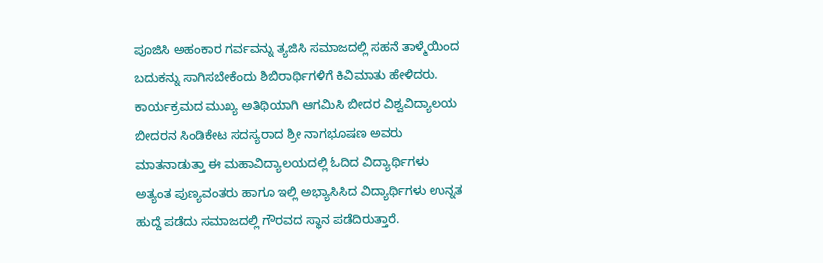ಪೂಜಿಸಿ ಅಹಂಕಾರ ಗರ್ವವನ್ನು ತ್ಯಜಿಸಿ ಸಮಾಜದಲ್ಲಿ ಸಹನೆ ತಾಳ್ಮೆಯಿಂದ ಬದುಕನ್ನು ಸಾಗಿಸಬೇಕೆಂದು ಶಿಬಿರಾರ್ಥಿಗಳಿಗೆ ಕಿವಿಮಾತು ಹೇಳಿದರು.
ಕಾರ್ಯಕ್ರಮದ ಮುಖ್ಯ ಅತಿಥಿಯಾಗಿ ಆಗಮಿಸಿ ಬೀದರ ವಿಶ್ವವಿದ್ಯಾಲಯ ಬೀದರನ ಸಿಂಡಿಕೇಟ ಸದಸ್ಯರಾದ ಶ್ರೀ ನಾಗಭೂಷಣ ಅವರು ಮಾತನಾಡುತ್ತಾ ಈ ಮಹಾವಿದ್ಯಾಲಯದಲ್ಲಿ ಓದಿದ ವಿದ್ಯಾರ್ಥಿಗಳು ಅತ್ಯಂತ ಪುಣ್ಯವಂತರು ಹಾಗೂ ಇಲ್ಲಿ ಅಭ್ಯಾಸಿಸಿದ ವಿದ್ಯಾರ್ಥಿಗಳು ಉನ್ನತ ಹುದ್ದೆ ಪಡೆದು ಸಮಾಜದಲ್ಲಿ ಗೌರವದ ಸ್ಥಾನ ಪಡೆದಿರುತ್ತಾರೆ.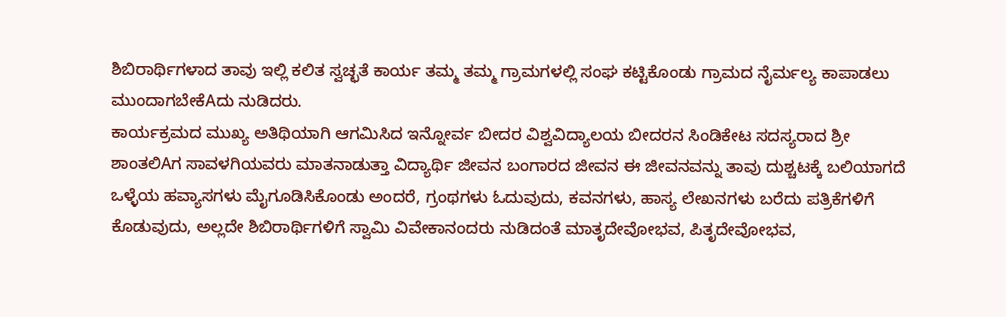ಶಿಬಿರಾರ್ಥಿಗಳಾದ ತಾವು ಇಲ್ಲಿ ಕಲಿತ ಸ್ವಚ್ಛತೆ ಕಾರ್ಯ ತಮ್ಮ ತಮ್ಮ ಗ್ರಾಮಗಳಲ್ಲಿ ಸಂಘ ಕಟ್ಟಿಕೊಂಡು ಗ್ರಾಮದ ನೈರ್ಮಲ್ಯ ಕಾಪಾಡಲು ಮುಂದಾಗಬೇಕೆAದು ನುಡಿದರು.
ಕಾರ್ಯಕ್ರಮದ ಮುಖ್ಯ ಅತಿಥಿಯಾಗಿ ಆಗಮಿಸಿದ ಇನ್ನೋರ್ವ ಬೀದರ ವಿಶ್ವವಿದ್ಯಾಲಯ ಬೀದರನ ಸಿಂಡಿಕೇಟ ಸದಸ್ಯರಾದ ಶ್ರೀ ಶಾಂತಲಿAಗ ಸಾವಳಗಿಯವರು ಮಾತನಾಡುತ್ತಾ ವಿದ್ಯಾರ್ಥಿ ಜೀವನ ಬಂಗಾರದ ಜೀವನ ಈ ಜೀವನವನ್ನು ತಾವು ದುಶ್ಚಟಕ್ಕೆ ಬಲಿಯಾಗದೆ ಒಳ್ಳೆಯ ಹವ್ಯಾಸಗಳು ಮೈಗೂಡಿಸಿಕೊಂಡು ಅಂದರೆ, ಗ್ರಂಥಗಳು ಓದುವುದು, ಕವನಗಳು, ಹಾಸ್ಯ ಲೇಖನಗಳು ಬರೆದು ಪತ್ರಿಕೆಗಳಿಗೆ ಕೊಡುವುದು, ಅಲ್ಲದೇ ಶಿಬಿರಾರ್ಥಿಗಳಿಗೆ ಸ್ವಾಮಿ ವಿವೇಕಾನಂದರು ನುಡಿದಂತೆ ಮಾತೃದೇವೋಭವ, ಪಿತೃದೇವೋಭವ,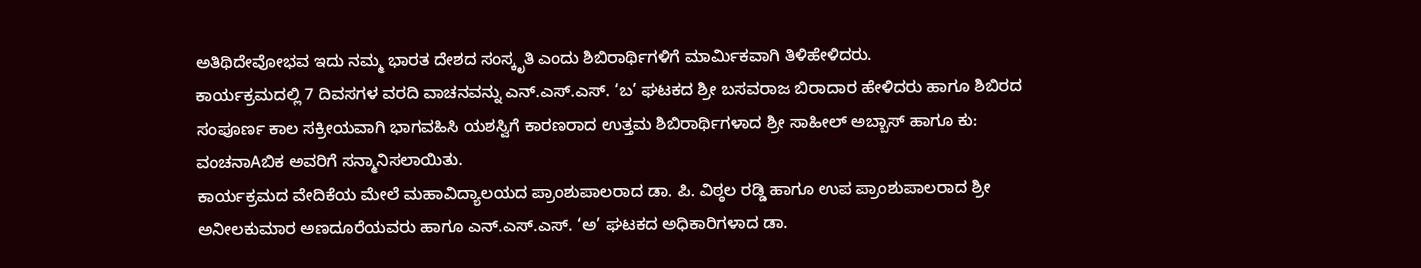ಅತಿಥಿದೇವೋಭವ ಇದು ನಮ್ಮ ಭಾರತ ದೇಶದ ಸಂಸ್ಕೃತಿ ಎಂದು ಶಿಬಿರಾರ್ಥಿಗಳಿಗೆ ಮಾರ್ಮಿಕವಾಗಿ ತಿಳಿಹೇಳಿದರು.
ಕಾರ್ಯಕ್ರಮದಲ್ಲಿ 7 ದಿವಸಗಳ ವರದಿ ವಾಚನವನ್ನು ಎನ್.ಎಸ್.ಎಸ್. ‘ಬ’ ಘಟಕದ ಶ್ರೀ ಬಸವರಾಜ ಬಿರಾದಾರ ಹೇಳಿದರು ಹಾಗೂ ಶಿಬಿರದ ಸಂಪೂರ್ಣ ಕಾಲ ಸಕ್ರೀಯವಾಗಿ ಭಾಗವಹಿಸಿ ಯಶಸ್ವಿಗೆ ಕಾರಣರಾದ ಉತ್ತಮ ಶಿಬಿರಾರ್ಥಿಗಳಾದ ಶ್ರೀ ಸಾಹೀಲ್ ಅಬ್ಬಾಸ್ ಹಾಗೂ ಕು: ವಂಚನಾAಬಿಕ ಅವರಿಗೆ ಸನ್ಮಾನಿಸಲಾಯಿತು.
ಕಾರ್ಯಕ್ರಮದ ವೇದಿಕೆಯ ಮೇಲೆ ಮಹಾವಿದ್ಯಾಲಯದ ಪ್ರಾಂಶುಪಾಲರಾದ ಡಾ. ಪಿ. ವಿಠ್ಠಲ ರಡ್ಡಿ ಹಾಗೂ ಉಪ ಪ್ರಾಂಶುಪಾಲರಾದ ಶ್ರೀ ಅನೀಲಕುಮಾರ ಅಣದೂರೆಯವರು ಹಾಗೂ ಎನ್.ಎಸ್.ಎಸ್. ‘ಅ’ ಘಟಕದ ಅಧಿಕಾರಿಗಳಾದ ಡಾ.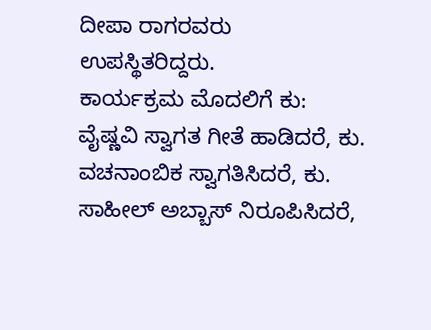ದೀಪಾ ರಾಗರವರು ಉಪಸ್ಥಿತರಿದ್ದರು.
ಕಾರ್ಯಕ್ರಮ ಮೊದಲಿಗೆ ಕು: ವೈಷ್ಣವಿ ಸ್ವಾಗತ ಗೀತೆ ಹಾಡಿದರೆ, ಕು. ವಚನಾಂಬಿಕ ಸ್ವಾಗತಿಸಿದರೆ, ಕು. ಸಾಹೀಲ್ ಅಬ್ಬಾಸ್ ನಿರೂಪಿಸಿದರೆ,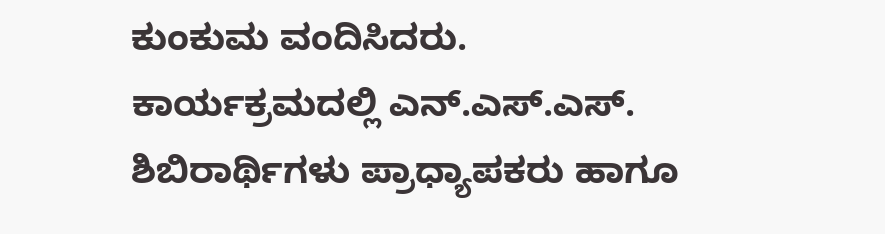ಕುಂಕುಮ ವಂದಿಸಿದರು.
ಕಾರ್ಯಕ್ರಮದಲ್ಲಿ ಎನ್.ಎಸ್.ಎಸ್. ಶಿಬಿರಾರ್ಥಿಗಳು ಪ್ರಾಧ್ಯಾಪಕರು ಹಾಗೂ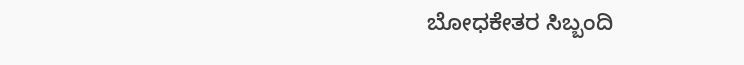ಬೋಧಕೇತರ ಸಿಬ್ಬಂದಿ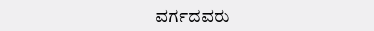ವರ್ಗದವರು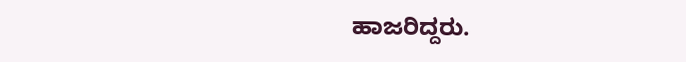ಹಾಜರಿದ್ದರು.